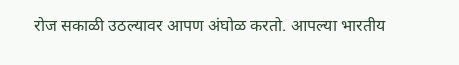रोज सकाळी उठल्यावर आपण अंघोळ करतो. आपल्या भारतीय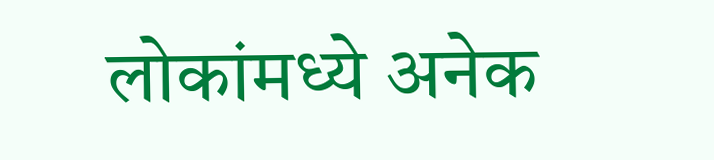लोकांमध्ये अनेक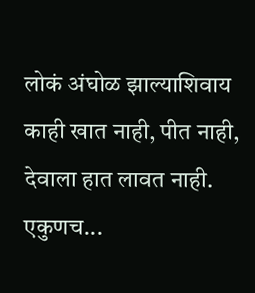लोकं अंघोळ झाल्याशिवाय काही खात नाही, पीत नाही, देवाला हात लावत नाही. एकुणच...